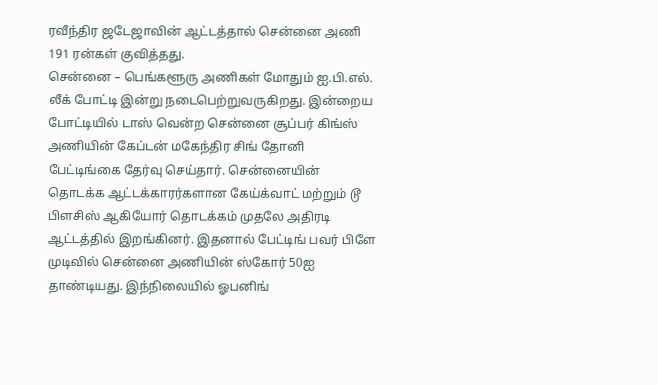ரவீந்திர ஜடேஜாவின் ஆட்டத்தால் சென்னை அணி 191 ரன்கள் குவித்தது.
சென்னை – பெங்களூரு அணிகள் மோதும் ஐ.பி.எல். லீக் போட்டி இன்று நடைபெற்றுவருகிறது. இன்றைய போட்டியில் டாஸ் வென்ற சென்னை சூப்பர் கிங்ஸ் அணியின் கேப்டன் மகேந்திர சிங் தோனி பேட்டிங்கை தேர்வு செய்தார். சென்னையின் தொடக்க ஆட்டக்காரர்களான கேய்க்வாட் மற்றும் டூ பிளசிஸ் ஆகியோர் தொடக்கம் முதலே அதிரடி ஆட்டத்தில் இறங்கினர். இதனால் பேட்டிங் பவர் பிளே முடிவில் சென்னை அணியின் ஸ்கோர் 50ஐ தாண்டியது. இந்நிலையில் ஓபனிங்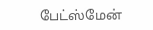பேட்ஸ்மேன்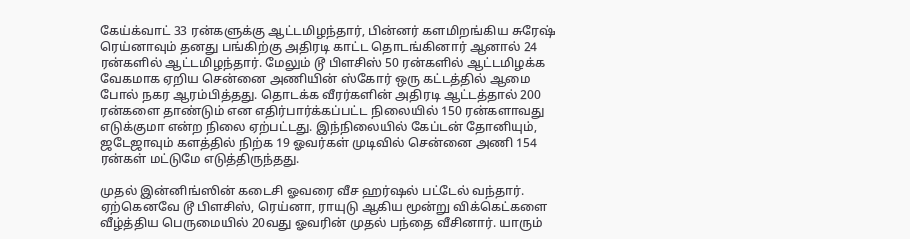கேய்க்வாட் 33 ரன்களுக்கு ஆட்டமிழந்தார், பின்னர் களமிறங்கிய சுரேஷ் ரெய்னாவும் தனது பங்கிற்கு அதிரடி காட்ட தொடங்கினார் ஆனால் 24 ரன்களில் ஆட்டமிழந்தார். மேலும் டூ பிளசிஸ் 50 ரன்களில் ஆட்டமிழக்க வேகமாக ஏறிய சென்னை அணியின் ஸ்கோர் ஒரு கட்டத்தில் ஆமை போல் நகர ஆரம்பித்தது. தொடக்க வீரர்களின் அதிரடி ஆட்டத்தால் 200 ரன்களை தாண்டும் என எதிர்பார்க்கப்பட்ட நிலையில் 150 ரன்களாவது எடுக்குமா என்ற நிலை ஏற்பட்டது. இந்நிலையில் கேப்டன் தோனியும், ஜடேஜாவும் களத்தில் நிற்க 19 ஓவர்கள் முடிவில் சென்னை அணி 154 ரன்கள் மட்டுமே எடுத்திருந்தது.

முதல் இன்னிங்ஸின் கடைசி ஓவரை வீச ஹர்ஷல் பட்டேல் வந்தார். ஏற்கெனவே டூ பிளசிஸ், ரெய்னா, ராயுடு ஆகிய மூன்று விக்கெட்களை வீழ்த்திய பெருமையில் 20வது ஓவரின் முதல் பந்தை வீசினார். யாரும்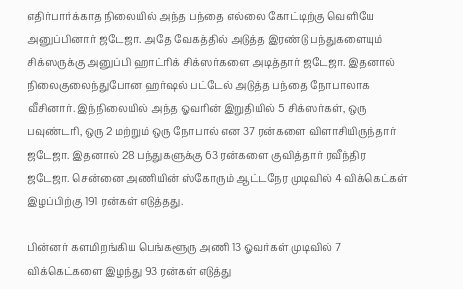எதிர்பார்க்காத நிலையில் அந்த பந்தை எல்லை கோட்டிற்கு வெளியே அனுப்பினார் ஜடேஜா. அதே வேகத்தில் அடுத்த இரண்டு பந்துகளையும் சிக்ஸருக்கு அனுப்பி ஹாட்ரிக் சிக்ஸர்களை அடித்தார் ஜடேஜா. இதனால் நிலைகுலைந்துபோன ஹர்ஷல் பட்டேல் அடுத்த பந்தை நோபாலாக வீசினார். இந்நிலையில் அந்த ஓவரின் இறுதியில் 5 சிக்ஸர்கள், ஒரு பவுண்டரி, ஒரு 2 மற்றும் ஒரு நோபால் என 37 ரன்களை விளாசியிருந்தார் ஜடேஜா. இதனால் 28 பந்துகளுக்கு 63 ரன்களை குவித்தார் ரவீந்திர ஜடேஜா. சென்னை அணியின் ஸ்கோரும் ஆட்டநேர முடிவில் 4 விக்கெட்கள் இழப்பிற்கு 191 ரன்கள் எடுத்தது.

பின்னர் களமிறங்கிய பெங்களூரு அணி 13 ஓவர்கள் முடிவில் 7 விக்கெட்களை இழந்து 93 ரன்கள் எடுத்து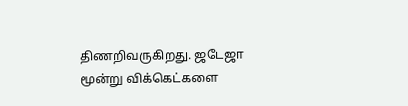திணறிவருகிறது. ஜடேஜா மூன்று விக்கெட்களை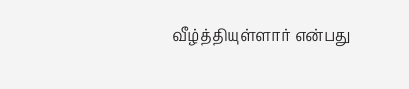வீழ்த்தியுள்ளார் என்பது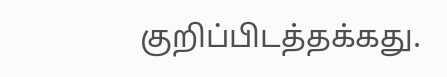குறிப்பிடத்தக்கது.